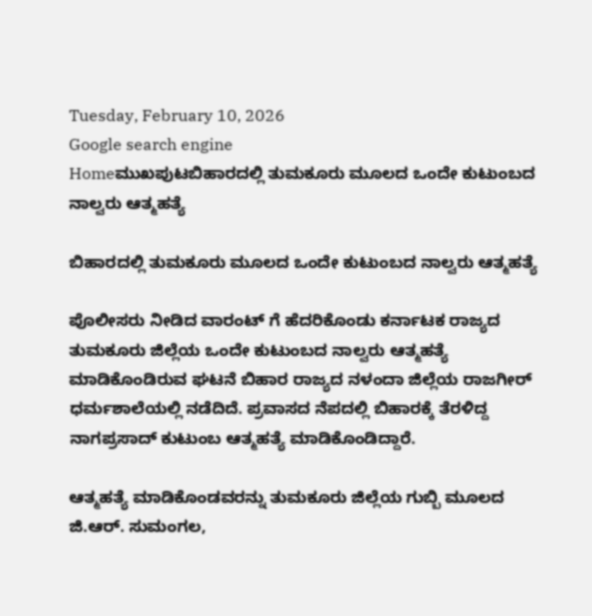Tuesday, February 10, 2026
Google search engine
Homeಮುಖಪುಟಬಿಹಾರದಲ್ಲಿ ತುಮಕೂರು ಮೂಲದ ಒಂದೇ ಕುಟುಂಬದ ನಾಲ್ವರು ಆತ್ಮಹತ್ಯೆ

ಬಿಹಾರದಲ್ಲಿ ತುಮಕೂರು ಮೂಲದ ಒಂದೇ ಕುಟುಂಬದ ನಾಲ್ವರು ಆತ್ಮಹತ್ಯೆ

ಪೊಲೀಸರು ನೀಡಿದ ವಾರಂಟ್ ಗೆ ಹೆದರಿಕೊಂಡು ಕರ್ನಾಟಕ ರಾಜ್ಯದ ತುಮಕೂರು ಜಿಲ್ಲೆಯ ಒಂದೇ ಕುಟುಂಬದ ನಾಲ್ವರು ಆತ್ಮಹತ್ಯೆ ಮಾಡಿಕೊಂಡಿರುವ ಘಟನೆ ಬಿಹಾರ ರಾಜ್ಯದ ನಳಂದಾ ಜಿಲ್ಲೆಯ ರಾಜಗೀರ್ ಧರ್ಮಶಾಲೆಯಲ್ಲಿ ನಡೆದಿದೆ. ಪ್ರವಾಸದ ನೆಪದಲ್ಲಿ ಬಿಹಾರಕ್ಕೆ ತೆರಳಿದ್ದ ನಾಗಪ್ರಸಾದ್ ಕುಟುಂಬ ಆತ್ಮಹತ್ಯೆ ಮಾಡಿಕೊಂಡಿದ್ದಾರೆ.

ಆತ್ಮಹತ್ಯೆ ಮಾಡಿಕೊಂಡವರನ್ನು ತುಮಕೂರು ಜಿಲ್ಲೆಯ ಗುಬ್ಬಿ ಮೂಲದ ಜಿ.ಆರ್. ಸುಮಂಗಲ,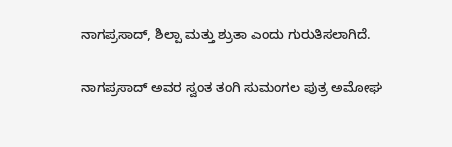ನಾಗಪ್ರಸಾದ್, ಶಿಲ್ಪಾ ಮತ್ತು ಶ್ರುತಾ ಎಂದು ಗುರುತಿಸಲಾಗಿದೆ.

ನಾಗಪ್ರಸಾದ್ ಅವರ ಸ್ವಂತ ತಂಗಿ ಸುಮಂಗಲ ಪುತ್ರ ಅಮೋಘ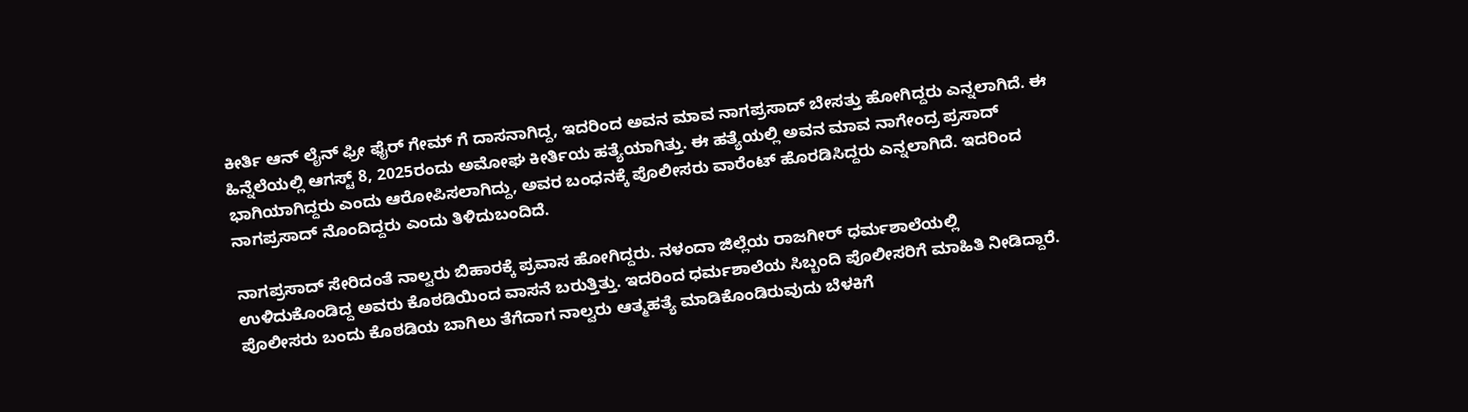ಕೀರ್ತಿ ಆನ್ ಲೈನ್ ಫ್ರೀ ಫೈರ್ ಗೇಮ್ ಗೆ ದಾಸನಾಗಿದ್ದ, ಇದರಿಂದ ಅವನ ಮಾವ ನಾಗಪ್ರಸಾದ್ ಬೇಸತ್ತು ಹೋಗಿದ್ದರು ಎನ್ನಲಾಗಿದೆ. ಈ ಹಿನ್ನೆಲೆಯಲ್ಲಿ ಆಗಸ್ಟ್ 8, 2025ರಂದು ಅಮೋಘ ಕೀರ್ತಿಯ ಹತ್ಯೆಯಾಗಿತ್ತು. ಈ ಹತ್ಯೆಯಲ್ಲಿ ಅವನ ಮಾವ ನಾಗೇಂದ್ರ ಪ್ರಸಾದ್ ಭಾಗಿಯಾಗಿದ್ದರು ಎಂದು ಆರೋಪಿಸಲಾಗಿದ್ದು, ಅವರ ಬಂಧನಕ್ಕೆ ಪೊಲೀಸರು ವಾರೆಂಟ್ ಹೊರಡಿಸಿದ್ದರು ಎನ್ನಲಾಗಿದೆ. ಇದರಿಂದ ನಾಗಪ್ರಸಾದ್ ನೊಂದಿದ್ದರು ಎಂದು ತಿಳಿದುಬಂದಿದೆ.

ನಾಗಪ್ರಸಾದ್ ಸೇರಿದಂತೆ ನಾಲ್ವರು ಬಿಹಾರಕ್ಕೆ ಪ್ರವಾಸ ಹೋಗಿದ್ದರು. ನಳಂದಾ ಜಿಲ್ಲೆಯ ರಾಜಗೀರ್ ಧರ್ಮಶಾಲೆಯಲ್ಲಿ ಉಳಿದುಕೊಂಡಿದ್ದ ಅವರು ಕೊಠಡಿಯಿಂದ ವಾಸನೆ ಬರುತ್ತಿತ್ತು. ಇದರಿಂದ ಧರ್ಮಶಾಲೆಯ ಸಿಬ್ಬಂದಿ ಪೊಲೀಸರಿಗೆ ಮಾಹಿತಿ ನೀಡಿದ್ದಾರೆ. ಪೊಲೀಸರು ಬಂದು ಕೊಠಡಿಯ ಬಾಗಿಲು ತೆಗೆದಾಗ ನಾಲ್ವರು ಆತ್ಮಹತ್ಯೆ ಮಾಡಿಕೊಂಡಿರುವುದು ಬೆಳಕಿಗೆ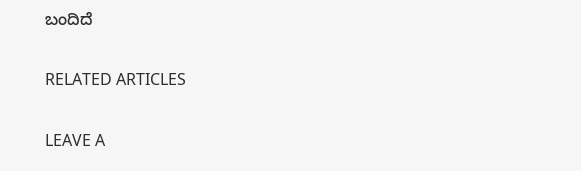ಬಂದಿದೆ

RELATED ARTICLES

LEAVE A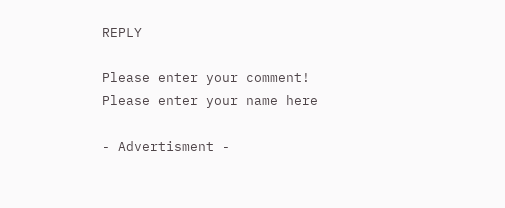REPLY

Please enter your comment!
Please enter your name here

- Advertisment -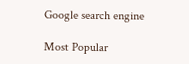Google search engine

Most Popular